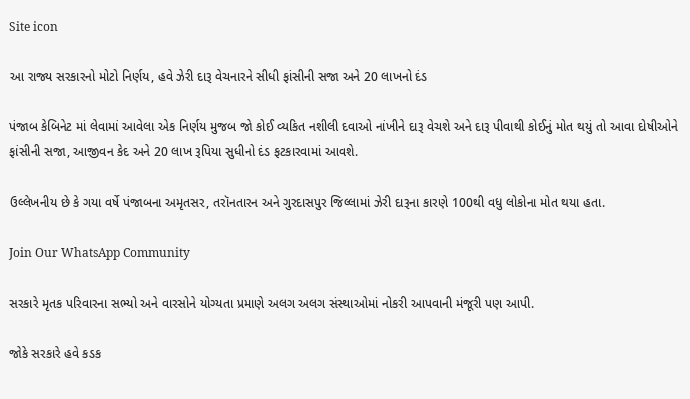Site icon

આ રાજ્ય સરકારનો મોટો નિર્ણય, હવે ઝેરી દારૂ વેચનારને સીધી ફાંસીની સજા અને 20 લાખનો દંડ

પંજાબ કેબિનેટ માં લેવામાં આવેલા એક નિર્ણય મુજબ જો કોઈ વ્યકિત નશીલી દવાઓ નાંખીને દારૂ વેચશે અને દારૂ પીવાથી કોઈનું મોત થયું તો આવા દોષીઓને ફાંસીની સજા, આજીવન કેદ અને 20 લાખ રૂપિયા સુધીનો દંડ ફટકારવામાં આવશે.

ઉલ્લેખનીય છે કે ગયા વર્ષે પંજાબના અમૃતસર, તરૉનતારન અને ગુરદાસપુર જિલ્લામાં ઝેરી દારૂના કારણે 100થી વધુ લોકોના મોત થયા હતા.

Join Our WhatsApp Community

સરકારે મૃતક પરિવારના સભ્યો અને વારસોને યોગ્યતા પ્રમાણે અલગ અલગ સંસ્થાઓમાં નોકરી આપવાની મંજૂરી પણ આપી.

જોકે સરકારે હવે કડક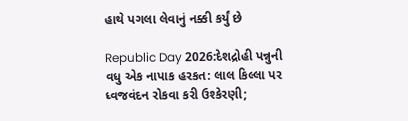હાથે પગલા લેવાનું નક્કી કર્યું છે

Republic Day 2026:દેશદ્રોહી પન્નુની વધુ એક નાપાક હરકત: લાલ કિલ્લા પર ધ્વજવંદન રોકવા કરી ઉશ્કેરણી;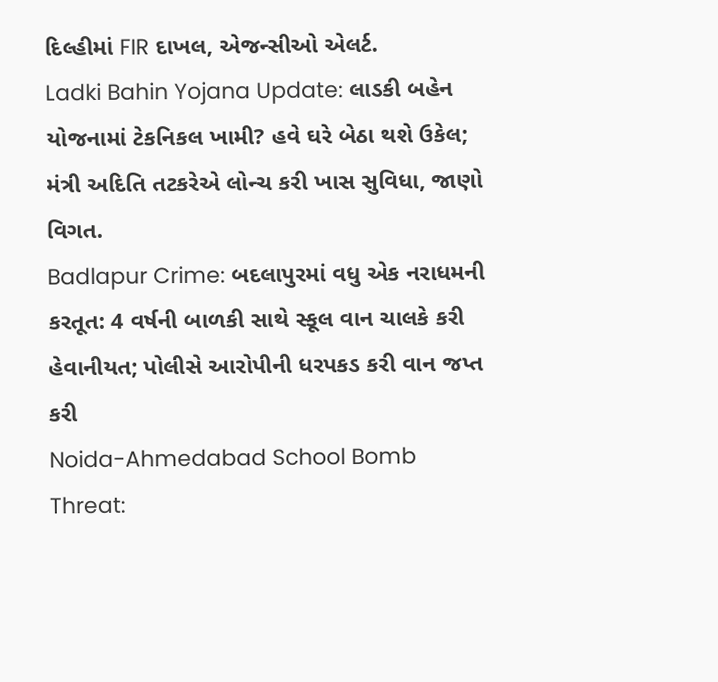દિલ્હીમાં FIR દાખલ, એજન્સીઓ એલર્ટ.
Ladki Bahin Yojana Update: લાડકી બહેન યોજનામાં ટેકનિકલ ખામી? હવે ઘરે બેઠા થશે ઉકેલ; મંત્રી અદિતિ તટકરેએ લોન્ચ કરી ખાસ સુવિધા, જાણો વિગત.
Badlapur Crime: બદલાપુરમાં વધુ એક નરાધમની કરતૂત: 4 વર્ષની બાળકી સાથે સ્કૂલ વાન ચાલકે કરી હેવાનીયત; પોલીસે આરોપીની ધરપકડ કરી વાન જપ્ત કરી
Noida-Ahmedabad School Bomb Threat: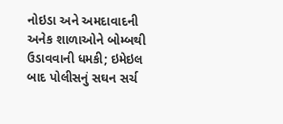નોઇડા અને અમદાવાદની અનેક શાળાઓને બોમ્બથી ઉડાવવાની ધમકી; ઇમેઇલ બાદ પોલીસનું સઘન સર્ચ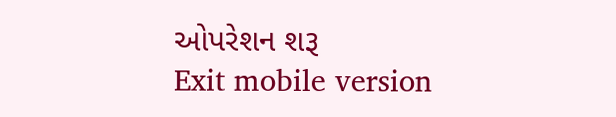ઓપરેશન શરૂ
Exit mobile version